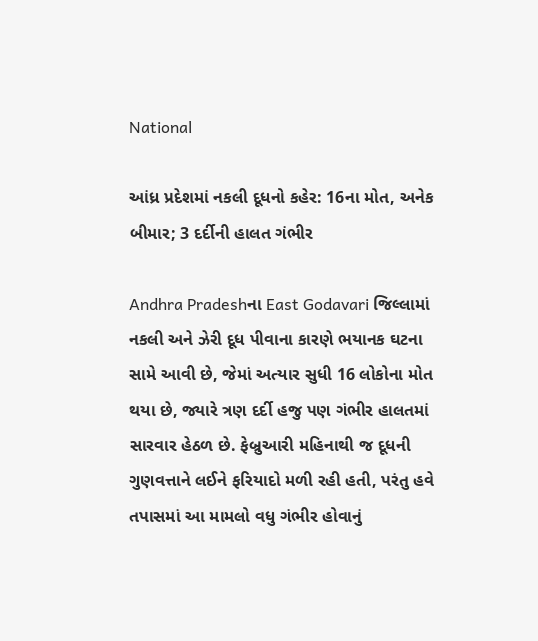National

આંધ્ર પ્રદેશમાં નકલી દૂધનો કહેર: 16ના મોત, અનેક બીમાર; 3 દર્દીની હાલત ગંભીર

Andhra Pradeshના East Godavari જિલ્લામાં નકલી અને ઝેરી દૂધ પીવાના કારણે ભયાનક ઘટના સામે આવી છે, જેમાં અત્યાર સુધી 16 લોકોના મોત થયા છે, જ્યારે ત્રણ દર્દી હજુ પણ ગંભીર હાલતમાં સારવાર હેઠળ છે. ફેબ્રુઆરી મહિનાથી જ દૂધની ગુણવત્તાને લઈને ફરિયાદો મળી રહી હતી, પરંતુ હવે તપાસમાં આ મામલો વધુ ગંભીર હોવાનું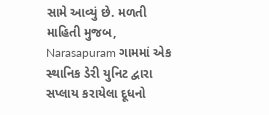સામે આવ્યું છે. મળતી માહિતી મુજબ, Narasapuram ગામમાં એક સ્થાનિક ડેરી યુનિટ દ્વારા સપ્લાય કરાયેલા દૂધનો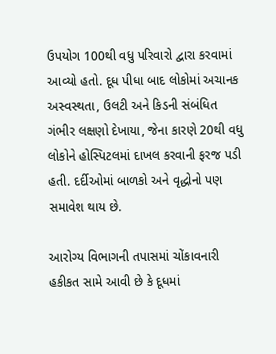ઉપયોગ 100થી વધુ પરિવારો દ્વારા કરવામાં આવ્યો હતો. દૂધ પીધા બાદ લોકોમાં અચાનક અસ્વસ્થતા, ઉલટી અને કિડની સંબંધિત ગંભીર લક્ષણો દેખાયા, જેના કારણે 20થી વધુ લોકોને હોસ્પિટલમાં દાખલ કરવાની ફરજ પડી હતી. દર્દીઓમાં બાળકો અને વૃદ્ધોનો પણ સમાવેશ થાય છે.

આરોગ્ય વિભાગની તપાસમાં ચોંકાવનારી હકીકત સામે આવી છે કે દૂધમાં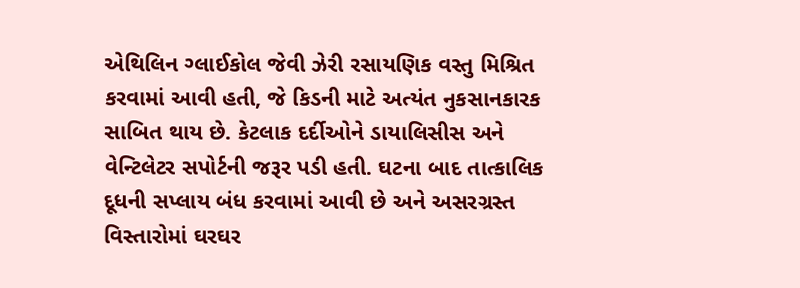એથિલિન ગ્લાઈકોલ જેવી ઝેરી રસાયણિક વસ્તુ મિશ્રિત કરવામાં આવી હતી, જે કિડની માટે અત્યંત નુકસાનકારક સાબિત થાય છે. કેટલાક દર્દીઓને ડાયાલિસીસ અને વેન્ટિલેટર સપોર્ટની જરૂર પડી હતી. ઘટના બાદ તાત્કાલિક દૂધની સપ્લાય બંધ કરવામાં આવી છે અને અસરગ્રસ્ત વિસ્તારોમાં ઘરઘર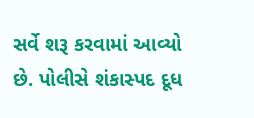સર્વે શરૂ કરવામાં આવ્યો છે. પોલીસે શંકાસ્પદ દૂધ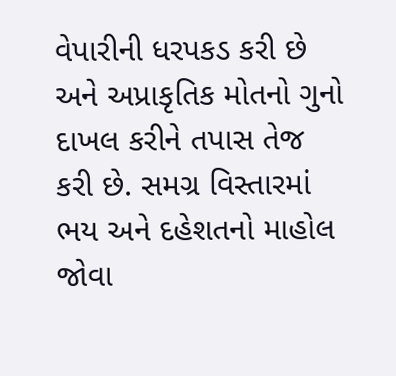વેપારીની ધરપકડ કરી છે અને અપ્રાકૃતિક મોતનો ગુનો દાખલ કરીને તપાસ તેજ કરી છે. સમગ્ર વિસ્તારમાં ભય અને દહેશતનો માહોલ જોવા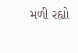મળી રહ્યો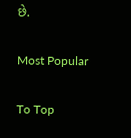છે.

Most Popular

To Top